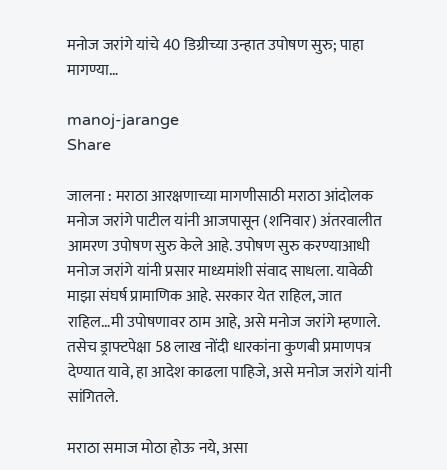मनोज जरांगे यांचे 40 डिग्रीच्या उन्हात उपोषण सुरु; पाहा मागण्या…

manoj-jarange
Share

जालना : मराठा आरक्षणाच्या मागणीसाठी मराठा आंदोलक मनोज जरांगे पाटील यांनी आजपासून (शनिवार) अंतरवालीत आमरण उपोषण सुरु केले आहे. उपोषण सुरु करण्याआधी मनोज जरांगे यांनी प्रसार माध्यमांशी संवाद साधला. यावेळी माझा संघर्ष प्रामाणिक आहे. सरकार येत राहिल, जात राहिल…मी उपोषणावर ठाम आहे, असे मनोज जरांगे म्हणाले. तसेच ड्राफ्टपेक्षा 58 लाख नोंदी धारकांना कुणबी प्रमाणपत्र देण्यात यावे, हा आदेश काढला पाहिजे, असे मनोज जरांगे यांनी सांगितले.

मराठा समाज मोठा होऊ नये, असा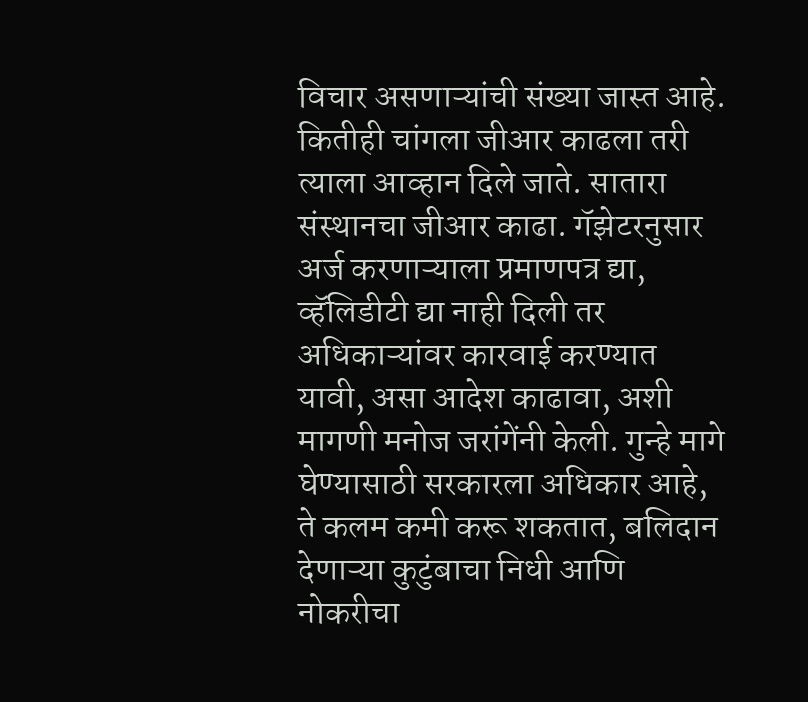विचार असणाऱ्यांची संख्या जास्त आहे. कितीही चांगला जीआर काढला तरी त्याला आव्हान दिले जाते. सातारा संस्थानचा जीआर काढा. गॅझेटरनुसार अर्ज करणाऱ्याला प्रमाणपत्र द्या, व्हॅलिडीटी द्या नाही दिली तर अधिकाऱ्यांवर कारवाई करण्यात यावी, असा आदेश काढावा, अशी मागणी मनोज जरांगेंनी केली. गुन्हे मागे घेण्यासाठी सरकारला अधिकार आहे, ते कलम कमी करू शकतात, बलिदान देणाऱ्या कुटुंबाचा निधी आणि नोकरीचा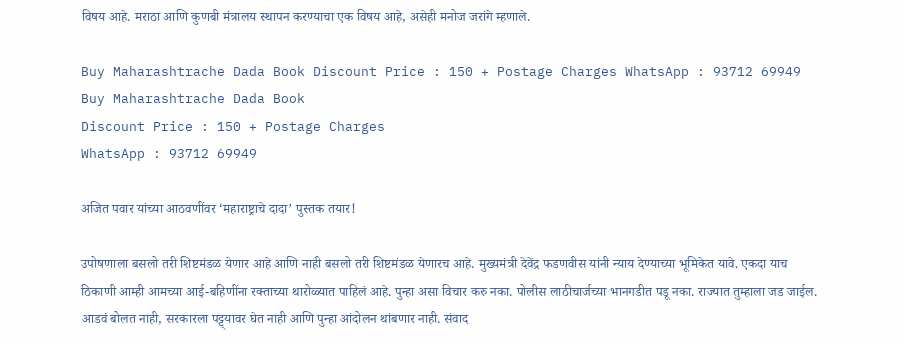विषय आहे. मराठा आणि कुणबी मंत्रालय स्थापन करण्याचा एक विषय आहे, असेही मनोज जरांगे म्हणाले.

Buy Maharashtrache Dada Book Discount Price : 150 + Postage Charges WhatsApp : 93712 69949
Buy Maharashtrache Dada Book
Discount Price : 150 + Postage Charges
WhatsApp : 93712 69949

अजित पवार यांच्या आठवणींवर ‘महाराष्ट्राचे दादा’ पुस्तक तयार!

उपोषणाला बसलो तरी शिष्टमंडळ येणार आहे आणि नाही बसलो तरी शिष्टमंडळ येणारच आहे. मुख्यमंत्री देवेंद्र फडणवीस यांनी न्याय देण्याच्या भूमिकेत यावे. एकदा याच ठिकाणी आम्ही आमच्या आई-बहि‍णींना रक्ताच्या थारोळ्यात पाहिलं आहे. पुन्हा असा विचार करु नका. पोलीस लाठीचार्जच्या भानगडीत पडू नका. राज्यात तुम्हाला जड जाईल. आडवं बोलत नाही, सरकारला पट्ट्यावर घेत नाही आणि पुन्हा आंदोलन थांबणार नाही. संवाद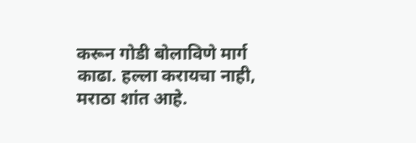करून गोडी बोलाविणे मार्ग काढा. हल्ला करायचा नाही, मराठा शांत आहे.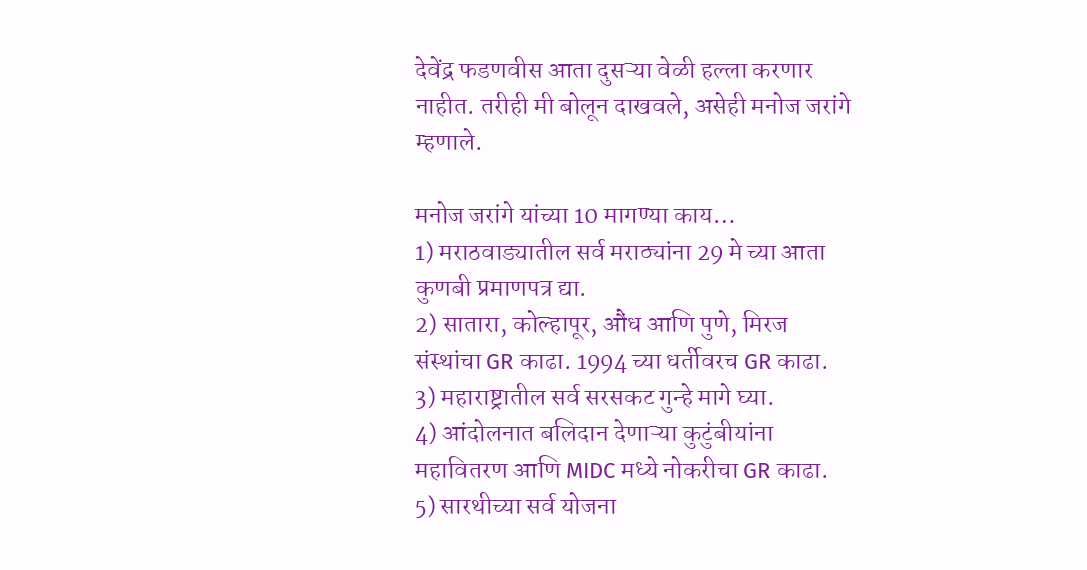देवेंद्र फडणवीस आता दुसऱ्या वेळी हल्ला करणार नाहीत. तरीही मी बोलून दाखवले, असेही मनोज जरांगे म्हणाले.

मनोज जरांगे यांच्या 10 मागण्या काय…
1) मराठवाड्यातील सर्व मराठ्यांना 29 मे च्या आता कुणबी प्रमाणपत्र द्या.
2) सातारा, कोल्हापूर, औंध आणि पुणे, मिरज संस्थांचा GR काढा. 1994 च्या धर्तीवरच GR काढा.
3) महाराष्ट्रातील सर्व सरसकट गुन्हे मागे घ्या.
4) आंदोलनात बलिदान देणाऱ्या कुटुंबीयांना महावितरण आणि MIDC मध्ये नोकरीचा GR काढा.
5) सारथीच्या सर्व योजना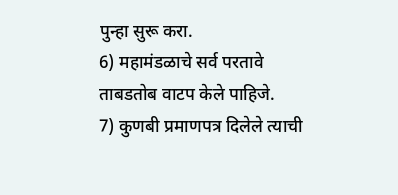पुन्हा सुरू करा.
6) महामंडळाचे सर्व परतावे ताबडतोब वाटप केले पाहिजे.
7) कुणबी प्रमाणपत्र दिलेले त्याची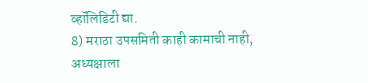व्हॉलिडिटी द्या.
8) मराठा उपसमिती काही कामाची नाही, अध्यक्षाला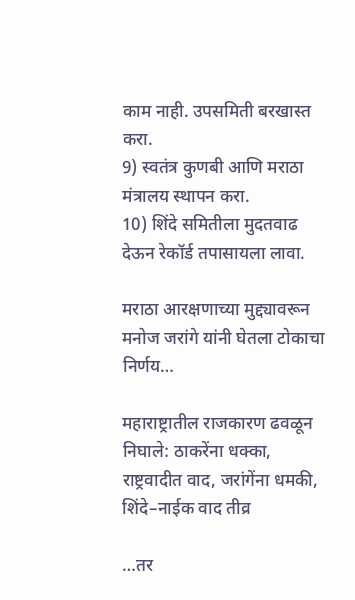काम नाही. उपसमिती बरखास्त करा.
9) स्वतंत्र कुणबी आणि मराठा मंत्रालय स्थापन करा.
10) शिंदे समितीला मुदतवाढ देऊन रेकॉर्ड तपासायला लावा.

मराठा आरक्षणाच्या मुद्द्यावरून मनोज जरांगे यांनी घेतला टोकाचा निर्णय…

महाराष्ट्रातील राजकारण ढवळून निघाले: ठाकरेंना धक्का, राष्ट्रवादीत वाद, जरांगेंना धमकी, शिंदे–नाईक वाद तीव्र

…तर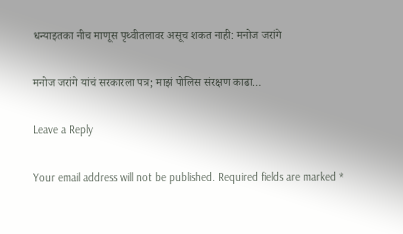धन्याइतका नीच माणूस पृथ्वीतलावर असूच शकत नाही: मनोज जरांगे

मनोज जरांगे यांचं सरकारला पत्र; माझं पोलिस संरक्षण काढा…

Leave a Reply

Your email address will not be published. Required fields are marked *